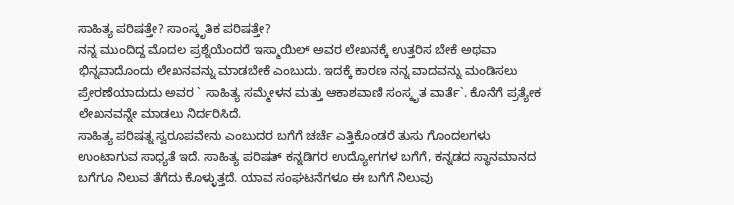ಸಾಹಿತ್ಯ ಪರಿಷತ್ತೇ? ಸಾಂಸ್ಕೃತಿಕ ಪರಿಷತ್ತೇ?
ನನ್ನ ಮುಂದಿದ್ದ ಮೊದಲ ಪ್ರಶ್ನೆಯೆಂದರೆ ಇಸ್ಮಾಯಿಲ್ ಅವರ ಲೇಖನಕ್ಕೆ ಉತ್ತರಿಸ ಬೇಕೆ ಅಥವಾ ಭಿನ್ನವಾದೊಂದು ಲೇಖನವನ್ನು ಮಾಡಬೇಕೆ ಎಂಬುದು. ಇದಕ್ಕೆ ಕಾರಣ ನನ್ನ ವಾದವನ್ನು ಮಂಡಿಸಲು ಪ್ರೇರಣೆಯಾದುದು ಅವರ ` ಸಾಹಿತ್ಯ ಸಮ್ಮೇಳನ ಮತ್ತು ಆಕಾಶವಾಣಿ ಸಂಸ್ಕೃತ ವಾರ್ತೆ`. ಕೊನೆಗೆ ಪ್ರತ್ಯೇಕ ಲೇಖನವನ್ನೇ ಮಾಡಲು ನಿರ್ದರಿಸಿದೆ.
ಸಾಹಿತ್ಯ ಪರಿಷತ್ನ ಸ್ವರೂಪವೇನು ಎಂಬುದರ ಬಗೆಗೆ ಚರ್ಚೆ ಎತ್ತಿಕೊಂಡರೆ ತುಸು ಗೊಂದಲಗಳು ಉಂಟಾಗುವ ಸಾಧ್ಯತೆ ಇದೆ. ಸಾಹಿತ್ಯ ಪರಿಷತ್ ಕನ್ನಡಿಗರ ಉದ್ಯೋಗಗಳ ಬಗೆಗೆ, ಕನ್ನಡದ ಸ್ಥಾನಮಾನದ ಬಗೆಗೂ ನಿಲುವ ತೆಗೆದು ಕೊಳ್ಳುತ್ತದೆ. ಯಾವ ಸಂಘಟನೆಗಳೂ ಈ ಬಗೆಗೆ ನಿಲುವು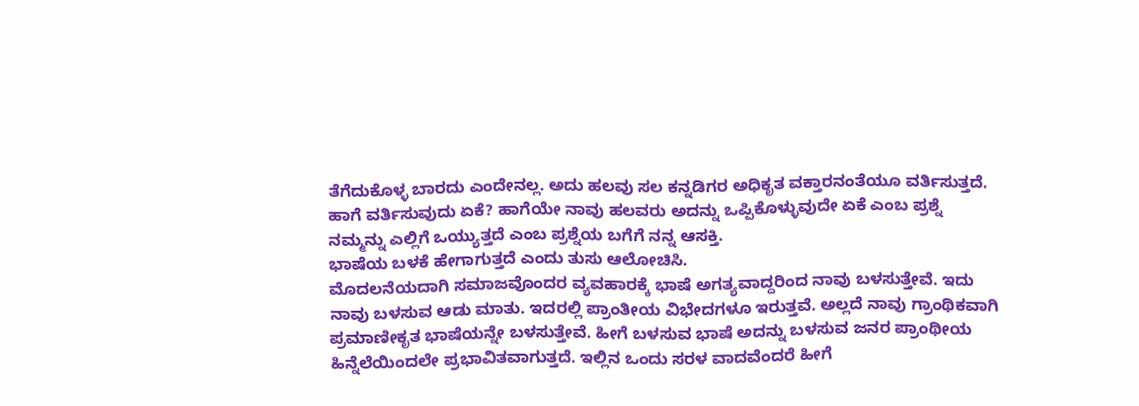ತೆಗೆದುಕೊಳ್ಳ ಬಾರದು ಎಂದೇನಲ್ಲ. ಅದು ಹಲವು ಸಲ ಕನ್ನಡಿಗರ ಅಧಿಕೃತ ವಕ್ತಾರನಂತೆಯೂ ವರ್ತಿಸುತ್ತದೆ. ಹಾಗೆ ವರ್ತಿಸುವುದು ಏಕೆ? ಹಾಗೆಯೇ ನಾವು ಹಲವರು ಅದನ್ನು ಒಪ್ಪಿಕೊಳ್ಳುವುದೇ ಏಕೆ ಎಂಬ ಪ್ರಶ್ನೆ ನಮ್ಮನ್ನು ಎಲ್ಲಿಗೆ ಒಯ್ಯುತ್ತದೆ ಎಂಬ ಪ್ರಶ್ನೆಯ ಬಗೆಗೆ ನನ್ನ ಆಸಕ್ತಿ.
ಭಾಷೆಯ ಬಳಕೆ ಹೇಗಾಗುತ್ತದೆ ಎಂದು ತುಸು ಆಲೋಚಿಸಿ.
ಮೊದಲನೆಯದಾಗಿ ಸಮಾಜವೊಂದರ ವ್ಯವಹಾರಕ್ಕೆ ಭಾಷೆ ಅಗತ್ಯವಾದ್ದರಿಂದ ನಾವು ಬಳಸುತ್ತೇವೆ. ಇದು ನಾವು ಬಳಸುವ ಆಡು ಮಾತು. ಇದರಲ್ಲಿ ಪ್ರಾಂತೀಯ ವಿಭೇದಗಳೂ ಇರುತ್ತವೆ. ಅಲ್ಲದೆ ನಾವು ಗ್ರಾಂಥಿಕವಾಗಿ ಪ್ರಮಾಣೀಕೃತ ಭಾಷೆಯನ್ನೇ ಬಳಸುತ್ತೇವೆ. ಹೀಗೆ ಬಳಸುವ ಭಾಷೆ ಅದನ್ನು ಬಳಸುವ ಜನರ ಪ್ರಾಂಥೀಯ ಹಿನ್ನೆಲೆಯಿಂದಲೇ ಪ್ರಭಾವಿತವಾಗುತ್ತದೆ. ಇಲ್ಲಿನ ಒಂದು ಸರಳ ವಾದವೆಂದರೆ ಹೀಗೆ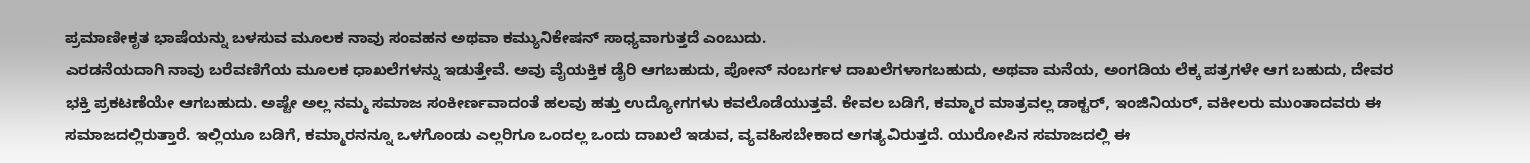ಪ್ರಮಾಣೀಕೃತ ಭಾಷೆಯನ್ನು ಬಳಸುವ ಮೂಲಕ ನಾವು ಸಂವಹನ ಅಥವಾ ಕಮ್ಯುನಿಕೇಷನ್ ಸಾಧ್ಯವಾಗುತ್ತದೆ ಎಂಬುದು.
ಎರಡನೆಯದಾಗಿ ನಾವು ಬರೆವಣಿಗೆಯ ಮೂಲಕ ಧಾಖಲೆಗಳನ್ನು ಇಡುತ್ತೇವೆ. ಅವು ವೈಯಕ್ತಿಕ ಡೈರಿ ಆಗಬಹುದು, ಪೋನ್ ನಂಬರ್ಗಳ ದಾಖಲೆಗಳಾಗಬಹುದು, ಅಥವಾ ಮನೆಯ, ಅಂಗಡಿಯ ಲೆಕ್ಕ ಪತ್ರಗಳೇ ಆಗ ಬಹುದು, ದೇವರ ಭಕ್ತಿ ಪ್ರಕಟಣೆಯೇ ಆಗಬಹುದು. ಅಷ್ಟೇ ಅಲ್ಲ ನಮ್ಮ ಸಮಾಜ ಸಂಕೀರ್ಣವಾದಂತೆ ಹಲವು ಹತ್ತು ಉದ್ಯೋಗಗಳು ಕವಲೊಡೆಯುತ್ತವೆ. ಕೇವಲ ಬಡಿಗೆ, ಕಮ್ಮಾರ ಮಾತ್ರವಲ್ಲ ಡಾಕ್ಟರ್, ಇಂಜಿನಿಯರ್, ವಕೀಲರು ಮುಂತಾದವರು ಈ ಸಮಾಜದಲ್ಲಿರುತ್ತಾರೆ. ಇಲ್ಲಿಯೂ ಬಡಿಗೆ, ಕಮ್ಮಾರನನ್ನೂ ಒಳಗೊಂಡು ಎಲ್ಲರಿಗೂ ಒಂದಲ್ಲ ಒಂದು ದಾಖಲೆ ಇಡುವ, ವ್ಯವಹಿಸಬೇಕಾದ ಅಗತ್ಯವಿರುತ್ತದೆ. ಯುರೋಪಿನ ಸಮಾಜದಲ್ಲಿ ಈ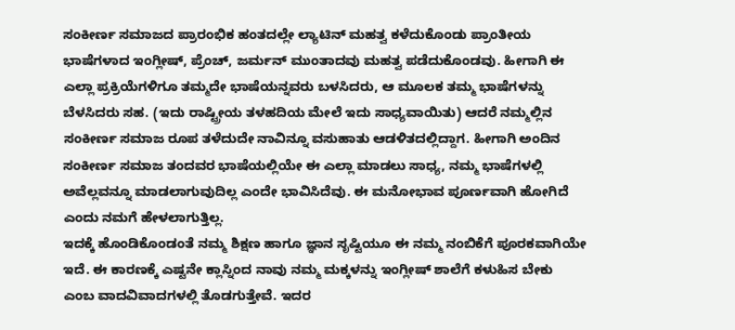ಸಂಕೀರ್ಣ ಸಮಾಜದ ಪ್ರಾರಂಭಿಕ ಹಂತದಲ್ಲೇ ಲ್ಯಾಟಿನ್ ಮಹತ್ವ ಕಳೆದುಕೊಂಡು ಪ್ರಾಂತೀಯ ಭಾಷೆಗಳಾದ ಇಂಗ್ಲೀಷ್, ಪ್ರೆಂಚ್, ಜರ್ಮನ್ ಮುಂತಾದವು ಮಹತ್ವ ಪಡೆದುಕೊಂಡವು. ಹೀಗಾಗಿ ಈ ಎಲ್ಲಾ ಪ್ರಕ್ರಿಯೆಗಳಿಗೂ ತಮ್ಮದೇ ಭಾಷೆಯನ್ನವರು ಬಳಸಿದರು, ಆ ಮೂಲಕ ತಮ್ಮ ಭಾಷೆಗಳನ್ನು ಬೆಳಸಿದರು ಸಹ. (ಇದು ರಾಷ್ಟ್ರೀಯ ತಳಹದಿಯ ಮೇಲೆ ಇದು ಸಾಧ್ಯವಾಯಿತು) ಆದರೆ ನಮ್ಮಲ್ಲಿನ ಸಂಕೀರ್ಣ ಸಮಾಜ ರೂಪ ತಳೆದುದೇ ನಾವಿನ್ನೂ ವಸುಹಾತು ಆಡಳಿತದಲ್ಲಿದ್ದಾಗ. ಹೀಗಾಗಿ ಅಂದಿನ ಸಂಕೀರ್ಣ ಸಮಾಜ ತಂದವರ ಭಾಷೆಯಲ್ಲಿಯೇ ಈ ಎಲ್ಲಾ ಮಾಡಲು ಸಾಧ್ಯ, ನಮ್ಮ ಭಾಷೆಗಳಲ್ಲಿ ಅವೆಲ್ಲವನ್ನೂ ಮಾಡಲಾಗುವುದಿಲ್ಲ ಎಂದೇ ಭಾವಿಸಿದೆವು. ಈ ಮನೋಭಾವ ಪೂರ್ಣವಾಗಿ ಹೋಗಿದೆ ಎಂದು ನಮಗೆ ಹೇಳಲಾಗುತ್ತಿಲ್ಲ.
ಇದಕ್ಕೆ ಹೊಂಡಿಕೊಂಡಂತೆ ನಮ್ಮ ಶಿಕ್ಷಣ ಹಾಗೂ ಜ್ಞಾನ ಸೃಷ್ಟಿಯೂ ಈ ನಮ್ಮ ನಂಬಿಕೆಗೆ ಪೂರಕವಾಗಿಯೇ ಇದೆ. ಈ ಕಾರಣಕ್ಕೆ ಎಷ್ಟನೇ ಕ್ಲಾಸ್ನಿಂದ ನಾವು ನಮ್ಮ ಮಕ್ಕಳನ್ನು ಇಂಗ್ಲೀಷ್ ಶಾಲೆಗೆ ಕಳುಹಿಸ ಬೇಕು ಎಂಬ ವಾದವಿವಾದಗಳಲ್ಲಿ ತೊಡಗುತ್ತೇವೆ. ಇದರ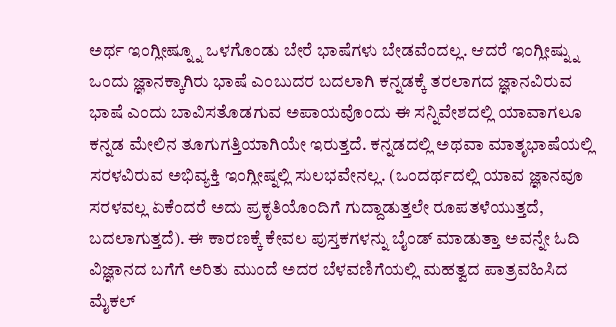ಅರ್ಥ ಇಂಗ್ಲೀಷ್ನ್ನೂ ಒಳಗೊಂಡು ಬೇರೆ ಭಾಷೆಗಳು ಬೇಡವೆಂದಲ್ಲ. ಆದರೆ ಇಂಗ್ಲೀಷ್ನ್ನು ಒಂದು ಜ್ಞಾನಕ್ಕಾಗಿರು ಭಾಷೆ ಎಂಬುದರ ಬದಲಾಗಿ ಕನ್ನಡಕ್ಕೆ ತರಲಾಗದ ಜ್ಞಾನವಿರುವ ಭಾಷೆ ಎಂದು ಬಾವಿಸತೊಡಗುವ ಅಪಾಯವೊಂದು ಈ ಸನ್ನಿವೇಶದಲ್ಲಿ ಯಾವಾಗಲೂ ಕನ್ನಡ ಮೇಲಿನ ತೂಗುಗತ್ತಿಯಾಗಿಯೇ ಇರುತ್ತದೆ. ಕನ್ನಡದಲ್ಲಿ ಅಥವಾ ಮಾತೃಭಾಷೆಯಲ್ಲಿ ಸರಳವಿರುವ ಅಭಿವ್ಯಕ್ತಿ ಇಂಗ್ಲೀಷ್ನಲ್ಲಿ ಸುಲಭವೇನಲ್ಲ. (ಒಂದರ್ಥದಲ್ಲಿ ಯಾವ ಜ್ಞಾನವೂ ಸರಳವಲ್ಲ ಏಕೆಂದರೆ ಅದು ಪ್ರಕೃತಿಯೊಂದಿಗೆ ಗುದ್ದಾಡುತ್ತಲೇ ರೂಪತಳೆಯುತ್ತದೆ, ಬದಲಾಗುತ್ತದೆ). ಈ ಕಾರಣಕ್ಕೆ ಕೇವಲ ಪುಸ್ತಕಗಳನ್ನು ಬೈಂಡ್ ಮಾಡುತ್ತಾ ಅವನ್ನೇ ಓದಿ ವಿಜ್ಞಾನದ ಬಗೆಗೆ ಅರಿತು ಮುಂದೆ ಅದರ ಬೆಳವಣಿಗೆಯಲ್ಲಿ ಮಹತ್ವದ ಪಾತ್ರವಹಿಸಿದ ಮೈಕಲ್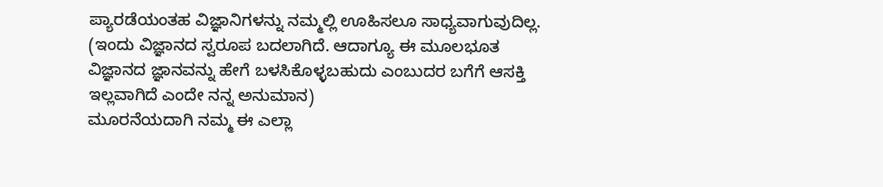ಪ್ಯಾರಡೆಯಂತಹ ವಿಜ್ಞಾನಿಗಳನ್ನು ನಮ್ಮಲ್ಲಿ ಊಹಿಸಲೂ ಸಾಧ್ಯವಾಗುವುದಿಲ್ಲ. (ಇಂದು ವಿಜ್ಞಾನದ ಸ್ವರೂಪ ಬದಲಾಗಿದೆ. ಆದಾಗ್ಯೂ ಈ ಮೂಲಭೂತ ವಿಜ್ಞಾನದ ಜ್ಞಾನವನ್ನು ಹೇಗೆ ಬಳಸಿಕೊಳ್ಳಬಹುದು ಎಂಬುದರ ಬಗೆಗೆ ಆಸಕ್ತಿ ಇಲ್ಲವಾಗಿದೆ ಎಂದೇ ನನ್ನ ಅನುಮಾನ)
ಮೂರನೆಯದಾಗಿ ನಮ್ಮ ಈ ಎಲ್ಲಾ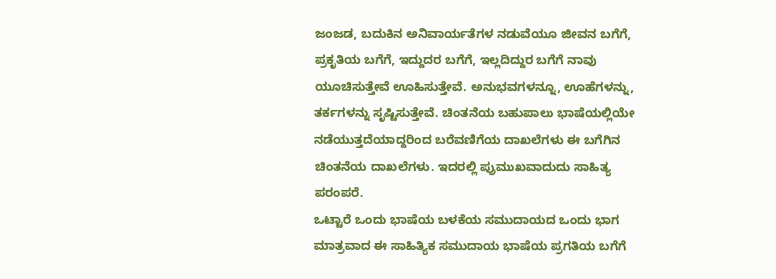ಜಂಜಡ, ಬದುಕಿನ ಅನಿವಾರ್ಯತೆಗಳ ನಡುವೆಯೂ ಜೀವನ ಬಗೆಗೆ, ಪ್ರಕೃತಿಯ ಬಗೆಗೆ, ಇದ್ದುದರ ಬಗೆಗೆ, ಇಲ್ಲದಿದ್ದುರ ಬಗೆಗೆ ನಾವು ಯೂಚಿಸುತ್ತೇವೆ ಊಹಿಸುತ್ತೇವೆ. ಅನುಭವಗಳನ್ನೂ, ಊಹೆಗಳನ್ನು, ತರ್ಕಗಳನ್ನು ಸೃಷ್ಟಿಸುತ್ತೇವೆ. ಚಿಂತನೆಯ ಬಹುಪಾಲು ಭಾಷೆಯಲ್ಲಿಯೇ ನಡೆಯುತ್ತದೆಯಾದ್ದರಿಂದ ಬರೆವಣಿಗೆಯ ದಾಖಲೆಗಳು ಈ ಬಗೆಗಿನ ಚಿಂತನೆಯ ದಾಖಲೆಗಳು. ಇದರಲ್ಲಿ ಪ್ರುಮುಖವಾದುದು ಸಾಹಿತ್ಯ ಪರಂಪರೆ.
ಒಟ್ಟಾರೆ ಒಂದು ಭಾಷೆಯ ಬಳಕೆಯ ಸಮುದಾಯದ ಒಂದು ಭಾಗ ಮಾತ್ರವಾದ ಈ ಸಾಹಿತ್ಯಿಕ ಸಮುದಾಯ ಭಾಷೆಯ ಪ್ರಗತಿಯ ಬಗೆಗೆ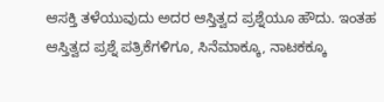ಆಸಕ್ತಿ ತಳೆಯುವುದು ಅದರ ಆಸ್ತಿತ್ವದ ಪ್ರಶ್ನೆಯೂ ಹೌದು. ಇಂತಹ ಆಸ್ತಿತ್ವದ ಪ್ರಶ್ನೆ ಪತ್ರಿಕೆಗಳಿಗೂ, ಸಿನೆಮಾಕ್ಕೂ, ನಾಟಕಕ್ಕೂ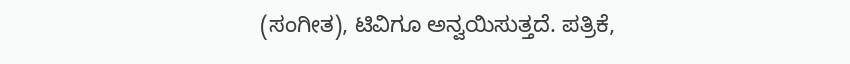(ಸಂಗೀತ), ಟಿವಿಗೂ ಅನ್ವಯಿಸುತ್ತದೆ. ಪತ್ರಿಕೆ,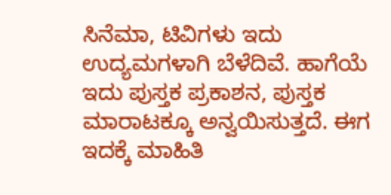ಸಿನೆಮಾ, ಟಿವಿಗಳು ಇದು ಉದ್ಯಮಗಳಾಗಿ ಬೆಳೆದಿವೆ. ಹಾಗೆಯೆ ಇದು ಪುಸ್ತಕ ಪ್ರಕಾಶನ, ಪುಸ್ತಕ ಮಾರಾಟಕ್ಕೂ ಅನ್ವಯಿಸುತ್ತದೆ. ಈಗ ಇದಕ್ಕೆ ಮಾಹಿತಿ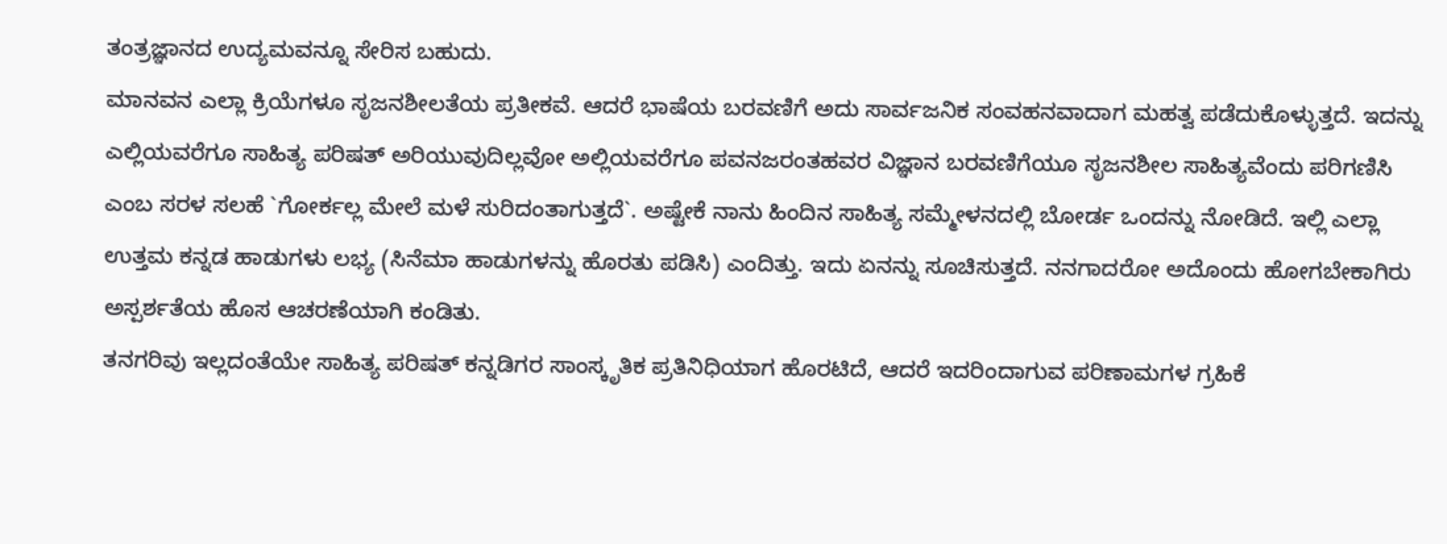ತಂತ್ರಜ್ಞಾನದ ಉದ್ಯಮವನ್ನೂ ಸೇರಿಸ ಬಹುದು.
ಮಾನವನ ಎಲ್ಲಾ ಕ್ರಿಯೆಗಳೂ ಸೃಜನಶೀಲತೆಯ ಪ್ರತೀಕವೆ. ಆದರೆ ಭಾಷೆಯ ಬರವಣಿಗೆ ಅದು ಸಾರ್ವಜನಿಕ ಸಂವಹನವಾದಾಗ ಮಹತ್ವ ಪಡೆದುಕೊಳ್ಳುತ್ತದೆ. ಇದನ್ನು ಎಲ್ಲಿಯವರೆಗೂ ಸಾಹಿತ್ಯ ಪರಿಷತ್ ಅರಿಯುವುದಿಲ್ಲವೋ ಅಲ್ಲಿಯವರೆಗೂ ಪವನಜರಂತಹವರ ವಿಜ್ಞಾನ ಬರವಣಿಗೆಯೂ ಸೃಜನಶೀಲ ಸಾಹಿತ್ಯವೆಂದು ಪರಿಗಣಿಸಿ ಎಂಬ ಸರಳ ಸಲಹೆ `ಗೋರ್ಕಲ್ಲ ಮೇಲೆ ಮಳೆ ಸುರಿದಂತಾಗುತ್ತದೆ`. ಅಷ್ಟೇಕೆ ನಾನು ಹಿಂದಿನ ಸಾಹಿತ್ಯ ಸಮ್ಮೇಳನದಲ್ಲಿ ಬೋರ್ಡ ಒಂದನ್ನು ನೋಡಿದೆ. ಇಲ್ಲಿ ಎಲ್ಲಾ ಉತ್ತಮ ಕನ್ನಡ ಹಾಡುಗಳು ಲಭ್ಯ (ಸಿನೆಮಾ ಹಾಡುಗಳನ್ನು ಹೊರತು ಪಡಿಸಿ) ಎಂದಿತ್ತು. ಇದು ಏನನ್ನು ಸೂಚಿಸುತ್ತದೆ. ನನಗಾದರೋ ಅದೊಂದು ಹೋಗಬೇಕಾಗಿರು ಅಸ್ಪರ್ಶತೆಯ ಹೊಸ ಆಚರಣೆಯಾಗಿ ಕಂಡಿತು.
ತನಗರಿವು ಇಲ್ಲದಂತೆಯೇ ಸಾಹಿತ್ಯ ಪರಿಷತ್ ಕನ್ನಡಿಗರ ಸಾಂಸ್ಕೃತಿಕ ಪ್ರತಿನಿಧಿಯಾಗ ಹೊರಟಿದೆ, ಆದರೆ ಇದರಿಂದಾಗುವ ಪರಿಣಾಮಗಳ ಗ್ರಹಿಕೆ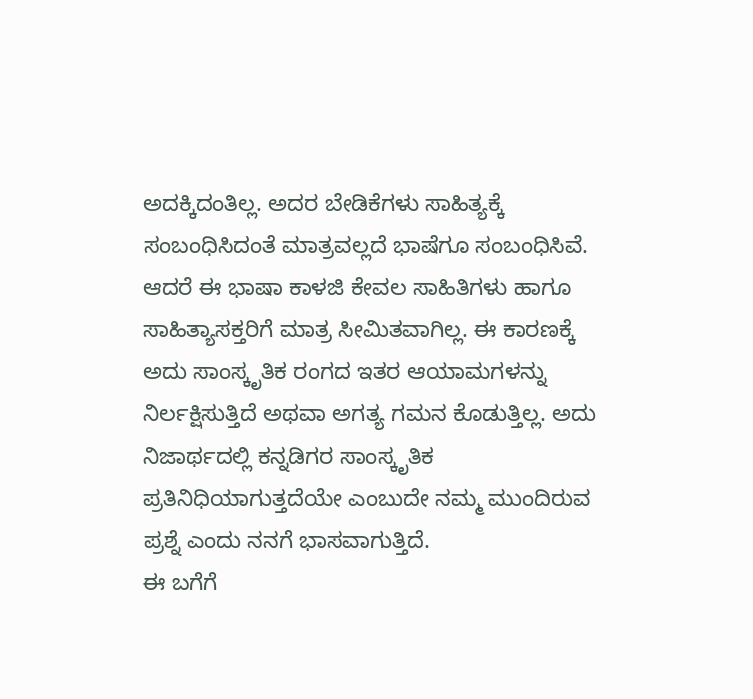ಅದಕ್ಕಿದಂತಿಲ್ಲ. ಅದರ ಬೇಡಿಕೆಗಳು ಸಾಹಿತ್ಯಕ್ಕೆ ಸಂಬಂಧಿಸಿದಂತೆ ಮಾತ್ರವಲ್ಲದೆ ಭಾಷೆಗೂ ಸಂಬಂಧಿಸಿವೆ. ಆದರೆ ಈ ಭಾಷಾ ಕಾಳಜಿ ಕೇವಲ ಸಾಹಿತಿಗಳು ಹಾಗೂ ಸಾಹಿತ್ಯಾಸಕ್ತರಿಗೆ ಮಾತ್ರ ಸೀಮಿತವಾಗಿಲ್ಲ. ಈ ಕಾರಣಕ್ಕೆ ಅದು ಸಾಂಸ್ಕೃತಿಕ ರಂಗದ ಇತರ ಆಯಾಮಗಳನ್ನು ನಿರ್ಲಕ್ಷಿಸುತ್ತಿದೆ ಅಥವಾ ಅಗತ್ಯ ಗಮನ ಕೊಡುತ್ತಿಲ್ಲ. ಅದು ನಿಜಾರ್ಥದಲ್ಲಿ ಕನ್ನಡಿಗರ ಸಾಂಸ್ಕೃತಿಕ ಪ್ರತಿನಿಧಿಯಾಗುತ್ತದೆಯೇ ಎಂಬುದೇ ನಮ್ಮ ಮುಂದಿರುವ ಪ್ರಶ್ನೆ ಎಂದು ನನಗೆ ಭಾಸವಾಗುತ್ತಿದೆ.
ಈ ಬಗೆಗೆ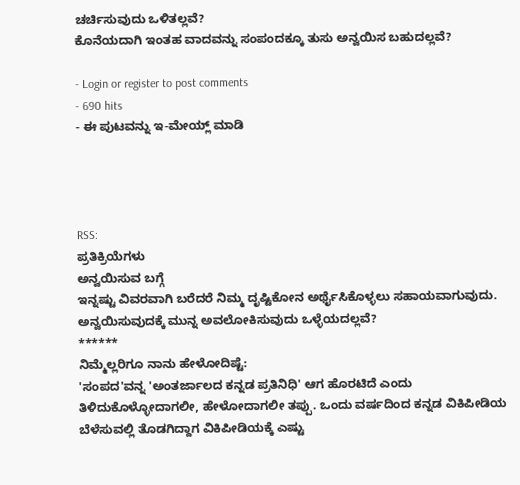ಚರ್ಚಿಸುವುದು ಒಳಿತಲ್ಲವೆ?
ಕೊನೆಯದಾಗಿ ಇಂತಹ ವಾದವನ್ನು ಸಂಪಂದಕ್ಕೂ ತುಸು ಅನ್ವಯಿಸ ಬಹುದಲ್ಲವೆ?

- Login or register to post comments
- 690 hits
- ಈ ಪುಟವನ್ನು ಇ-ಮೇಯ್ಲ್ ಮಾಡಿ




RSS:
ಪ್ರತಿಕ್ರಿಯೆಗಳು
ಅನ್ವಯಿಸುವ ಬಗ್ಗೆ
ಇನ್ನಷ್ಟು ವಿವರವಾಗಿ ಬರೆದರೆ ನಿಮ್ಮ ದೃಷ್ಟಿಕೋನ ಅರ್ಥೈಸಿಕೊಳ್ಳಲು ಸಹಾಯವಾಗುವುದು. ಅನ್ವಯಿಸುವುದಕ್ಕೆ ಮುನ್ನ ಅವಲೋಕಿಸುವುದು ಒಳ್ಳೆಯದಲ್ಲವೆ?
******
ನಿಮ್ಮೆಲ್ಲರಿಗೂ ನಾನು ಹೇಳೋದಿಷ್ಟೆ:
'ಸಂಪದ'ವನ್ನ 'ಅಂತರ್ಜಾಲದ ಕನ್ನಡ ಪ್ರತಿನಿಧಿ' ಆಗ ಹೊರಟಿದೆ ಎಂದು ತಿಳಿದುಕೊಳ್ಳೋದಾಗಲೀ, ಹೇಳೋದಾಗಲೀ ತಪ್ಪು. ಒಂದು ವರ್ಷದಿಂದ ಕನ್ನಡ ವಿಕಿಪೀಡಿಯ ಬೆಳೆಸುವಲ್ಲಿ ತೊಡಗಿದ್ದಾಗ ವಿಕಿಪೀಡಿಯಕ್ಕೆ ಎಷ್ಟು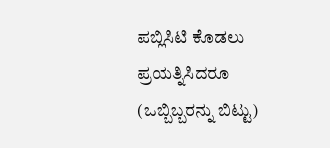ಪಬ್ಲಿಸಿಟಿ ಕೊಡಲು ಪ್ರಯತ್ನಿಸಿದರೂ (ಒಬ್ಬಿಬ್ಬರನ್ನು ಬಿಟ್ಟು)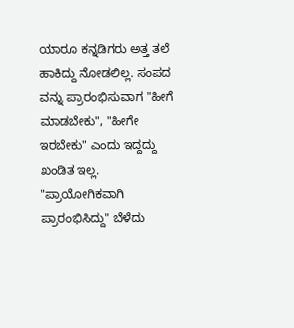ಯಾರೂ ಕನ್ನಡಿಗರು ಅತ್ತ ತಲೆ ಹಾಕಿದ್ದು ನೋಡಲಿಲ್ಲ. ಸಂಪದ ವನ್ನು ಪ್ರಾರಂಭಿಸುವಾಗ "ಹೀಗೆ ಮಾಡಬೇಕು", "ಹೀಗೇ ಇರಬೇಕು" ಎಂದು ಇದ್ದದ್ದು ಖಂಡಿತ ಇಲ್ಲ. "ಪ್ರಾಯೋಗಿಕವಾಗಿ ಪ್ರಾರಂಭಿಸಿದ್ದು" ಬೆಳೆದು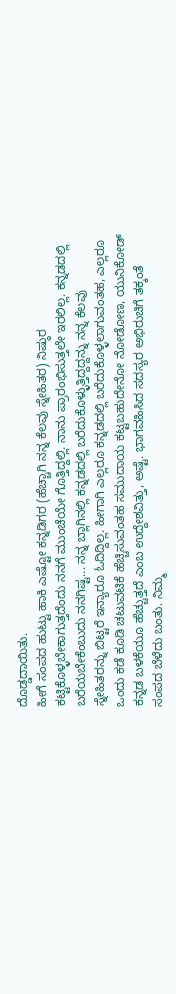ದೊಡ್ಡದಾಯಿತು.
ಹೀಗೆ ಸಂಪದ ಹುಟ್ಟು ಹಾಕಿ ಎಷ್ಟೋ ಕನ್ನಡಿಗರ (ಹೆಚ್ಚಾಗಿ ನನ್ನ ಕೆಲವು ಸ್ನೇಹಿತರ) ನಿಷ್ಠುರ ಕಟ್ಟಿಕೊಳ್ಳಬೇಕಾಗುತ್ತದೆಂದು ನನಗೆ ಮುಂಚೆಯೇ ಗೊತ್ತಿದ್ದಲ್ಲಿ. ನಾನು ಪ್ರಾರಂಭಿಸುತ್ತಲೇ ಇರಲಿಲ್ಲ. ಕನ್ನಡದಲ್ಲಿ ಬರೆಯಬೇಕೆಂಬುದು ನನಗಿಷ್ಟ... ನನ್ನ ಬ್ಲಾಗಿನಲ್ಲಿ ಕನ್ನಡದಲ್ಲಿ ಬರೆದುಕೊಳ್ಳುತ್ತಿದ್ದದ್ದನ್ನು ನನ್ನ ಕೆಲವು ಸ್ನೇಹಿತರನ್ನು ಬಿಟ್ಟರೆ ಇನ್ಯಾರೂ ಓದಿದ್ದಿಲ್ಲ. ಹೀಗಾಗಿ ಎಲ್ಲರೂ ಕನ್ನಡದಲ್ಲಿ ಬರೆದುಕೊಳ್ಳಲಾಗುವಂತಹ, ಎಲ್ಲರೂ ಒಂದು ಕಡೆ ಕೂಡಿ ಚಟುವಟಿಕೆ ಹೆಚ್ಚಿಸುವಂತಹ ಸಮುದಾಯ ಕಟ್ಟಬಹುದೇನೋ ನೋಡೋಣ, ಯುನಿಕೋಡ್ ಕನ್ನಡ ಬಳಕೆಯೂ ಹೆಚ್ಚುತ್ತದೆ ಎಂಬ ಉದ್ದೇಶವಿತ್ತು, ಅಷ್ಟೆ. ಭಾಗವಹಿಸಿದ ಸದಸ್ಯರ ಅಭಿರುಚಿಗೆ ತಕ್ಕಂತೆ ಸಂಪದ ಬೆಳೆದು ಬಂತು. ನಿಮ್ಮ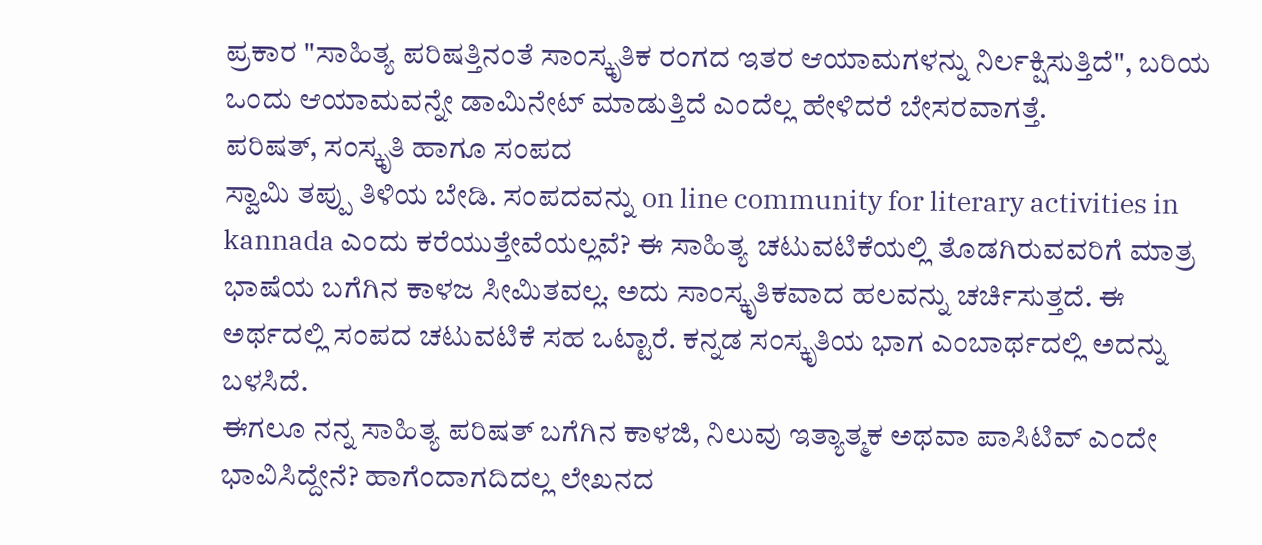ಪ್ರಕಾರ "ಸಾಹಿತ್ಯ ಪರಿಷತ್ತಿನಂತೆ ಸಾಂಸ್ಕೃತಿಕ ರಂಗದ ಇತರ ಆಯಾಮಗಳನ್ನು ನಿರ್ಲಕ್ಷಿಸುತ್ತಿದೆ", ಬರಿಯ ಒಂದು ಆಯಾಮವನ್ನೇ ಡಾಮಿನೇಟ್ ಮಾಡುತ್ತಿದೆ ಎಂದೆಲ್ಲ ಹೇಳಿದರೆ ಬೇಸರವಾಗತ್ತೆ.
ಪರಿಷತ್, ಸಂಸ್ಕೃತಿ ಹಾಗೂ ಸಂಪದ
ಸ್ವಾಮಿ ತಪ್ಪು ತಿಳಿಯ ಬೇಡಿ. ಸಂಪದವನ್ನು on line community for literary activities in kannada ಎಂದು ಕರೆಯುತ್ತೇವೆಯಲ್ಲವೆ? ಈ ಸಾಹಿತ್ಯ ಚಟುವಟಿಕೆಯಲ್ಲಿ ತೊಡಗಿರುವವರಿಗೆ ಮಾತ್ರ ಭಾಷೆಯ ಬಗೆಗಿನ ಕಾಳಜ ಸೀಮಿತವಲ್ಲ. ಅದು ಸಾಂಸ್ಕೃತಿಕವಾದ ಹಲವನ್ನು ಚರ್ಚಿಸುತ್ತದೆ. ಈ ಅರ್ಥದಲ್ಲಿ ಸಂಪದ ಚಟುವಟಿಕೆ ಸಹ ಒಟ್ಟಾರೆ. ಕನ್ನಡ ಸಂಸ್ಕೃತಿಯ ಭಾಗ ಎಂಬಾರ್ಥದಲ್ಲಿ ಅದನ್ನು ಬಳಸಿದೆ.
ಈಗಲೂ ನನ್ನ ಸಾಹಿತ್ಯ ಪರಿಷತ್ ಬಗೆಗಿನ ಕಾಳಜಿ, ನಿಲುವು ಇತ್ಯಾತ್ಮಕ ಅಥವಾ ಪಾಸಿಟಿವ್ ಎಂದೇ ಭಾವಿಸಿದ್ದೇನೆ? ಹಾಗೆಂದಾಗದಿದಲ್ಲ ಲೇಖನದ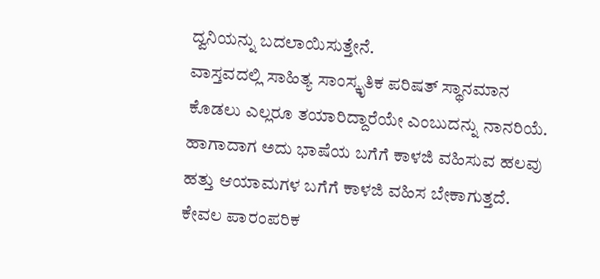ದ್ವನಿಯನ್ನು ಬದಲಾಯಿಸುತ್ತೇನೆ.
ವಾಸ್ತವದಲ್ಲಿ ಸಾಹಿತ್ಯ ಸಾಂಸ್ಕೃತಿಕ ಪರಿಷತ್ ಸ್ಥಾನಮಾನ ಕೊಡಲು ಎಲ್ಲರೂ ತಯಾರಿದ್ದಾರೆಯೇ ಎಂಬುದನ್ನು ನಾನರಿಯೆ. ಹಾಗಾದಾಗ ಅದು ಭಾಷೆಯ ಬಗೆಗೆ ಕಾಳಜಿ ವಹಿಸುವ ಹಲವು ಹತ್ತು ಆಯಾಮಗಳ ಬಗೆಗೆ ಕಾಳಜಿ ವಹಿಸ ಬೇಕಾಗುತ್ತದೆ. ಕೇವಲ ಪಾರಂಪರಿಕ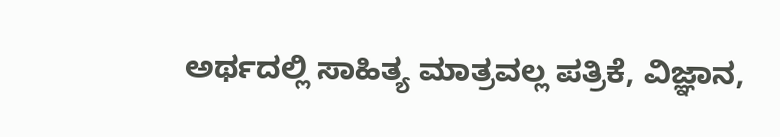ಅರ್ಥದಲ್ಲಿ ಸಾಹಿತ್ಯ ಮಾತ್ರವಲ್ಲ ಪತ್ರಿಕೆ, ವಿಜ್ಞಾನ,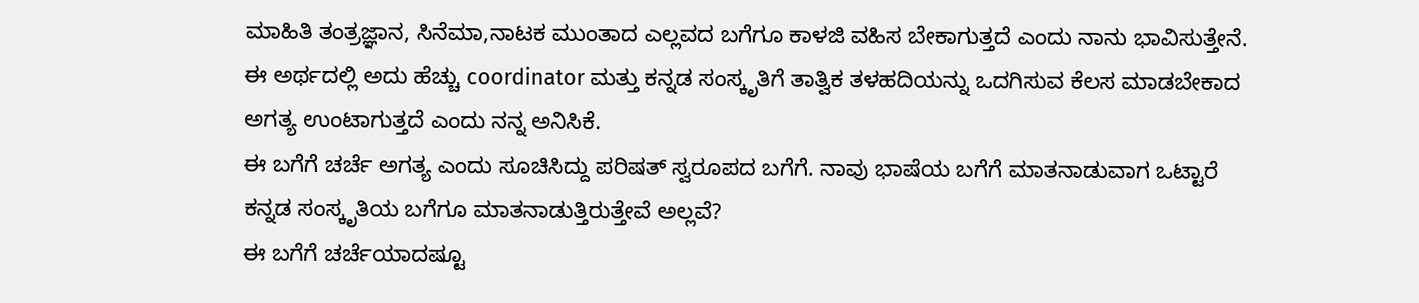ಮಾಹಿತಿ ತಂತ್ರಜ್ಞಾನ, ಸಿನೆಮಾ,ನಾಟಕ ಮುಂತಾದ ಎಲ್ಲವದ ಬಗೆಗೂ ಕಾಳಜಿ ವಹಿಸ ಬೇಕಾಗುತ್ತದೆ ಎಂದು ನಾನು ಭಾವಿಸುತ್ತೇನೆ. ಈ ಅರ್ಥದಲ್ಲಿ ಅದು ಹೆಚ್ಚು coordinator ಮತ್ತು ಕನ್ನಡ ಸಂಸ್ಕೃತಿಗೆ ತಾತ್ವಿಕ ತಳಹದಿಯನ್ನು ಒದಗಿಸುವ ಕೆಲಸ ಮಾಡಬೇಕಾದ ಅಗತ್ಯ ಉಂಟಾಗುತ್ತದೆ ಎಂದು ನನ್ನ ಅನಿಸಿಕೆ.
ಈ ಬಗೆಗೆ ಚರ್ಚೆ ಅಗತ್ಯ ಎಂದು ಸೂಚಿಸಿದ್ದು ಪರಿಷತ್ ಸ್ವರೂಪದ ಬಗೆಗೆ. ನಾವು ಭಾಷೆಯ ಬಗೆಗೆ ಮಾತನಾಡುವಾಗ ಒಟ್ಟಾರೆ ಕನ್ನಡ ಸಂಸ್ಕೃತಿಯ ಬಗೆಗೂ ಮಾತನಾಡುತ್ತಿರುತ್ತೇವೆ ಅಲ್ಲವೆ?
ಈ ಬಗೆಗೆ ಚರ್ಚೆಯಾದಷ್ಟೂ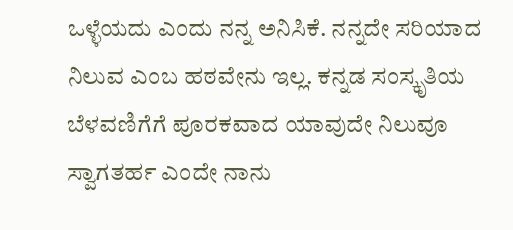ಒಳ್ಳೆಯದು ಎಂದು ನನ್ನ ಅನಿಸಿಕೆ. ನನ್ನದೇ ಸರಿಯಾದ ನಿಲುವ ಎಂಬ ಹಠವೇನು ಇಲ್ಲ. ಕನ್ನಡ ಸಂಸ್ಕೃತಿಯ ಬೆಳವಣಿಗೆಗೆ ಪೂರಕವಾದ ಯಾವುದೇ ನಿಲುವೂ ಸ್ವಾಗತರ್ಹ ಎಂದೇ ನಾನು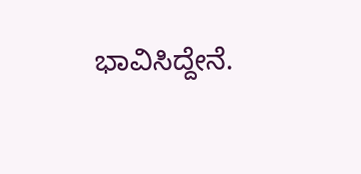ಭಾವಿಸಿದ್ದೇನೆ.